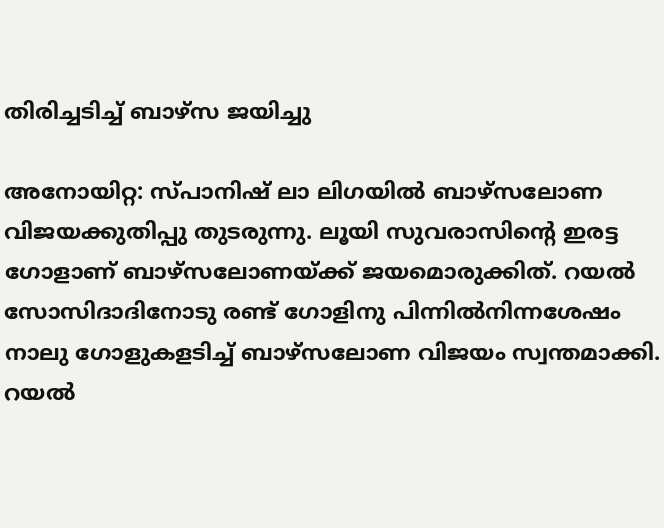തിരിച്ചടിച്ച് ബാഴ്സ ജയിച്ചു

അനോയിറ്റ: സ്പാനിഷ് ലാ ലിഗയിൽ ബാഴ്സലോണ വിജയക്കുതിപ്പു തുടരുന്നു. ലൂയി സുവരാസിന്‍റെ ഇരട്ട ഗോളാണ് ബാഴ്സലോണയ്ക്ക് ജയമൊരുക്കിത്. റയൽ സോസിദാദിനോടു രണ്ട് ഗോളിനു പിന്നിൽനിന്നശേഷം നാലു ഗോളുകളടിച്ച് ബാഴ്സലോണ വിജയം സ്വന്തമാക്കി. റയൽ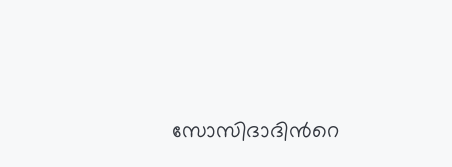സോസിദാദിന്‍റെ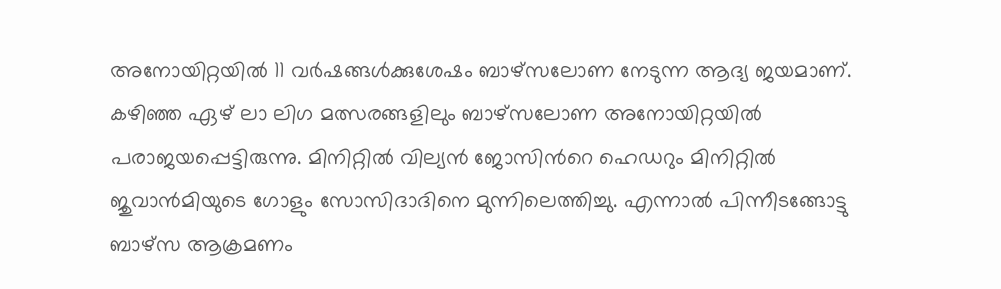അനോയിറ്റയിൽ 11 വർഷങ്ങൾക്കുശേഷം ബാഴ്സലോണ നേടുന്ന ആദ്യ ജയമാണ്. കഴിഞ്ഞ ഏഴ് ലാ ലിഗ മത്സരങ്ങളിലും ബാഴ്സലോണ അനോയിറ്റയിൽ പരാജയപ്പെട്ടിരുന്നു. മിനിറ്റിൽ വില്യൻ ജോസിന്‍റെ ഹെഡറും മിനിറ്റിൽ ജുവാൻമിയുടെ ഗോളും സോസിദാദിനെ മുന്നിലെത്തിച്ചു. എന്നാൽ പിന്നീടങ്ങോട്ടു ബാഴ്സ ആക്രമണം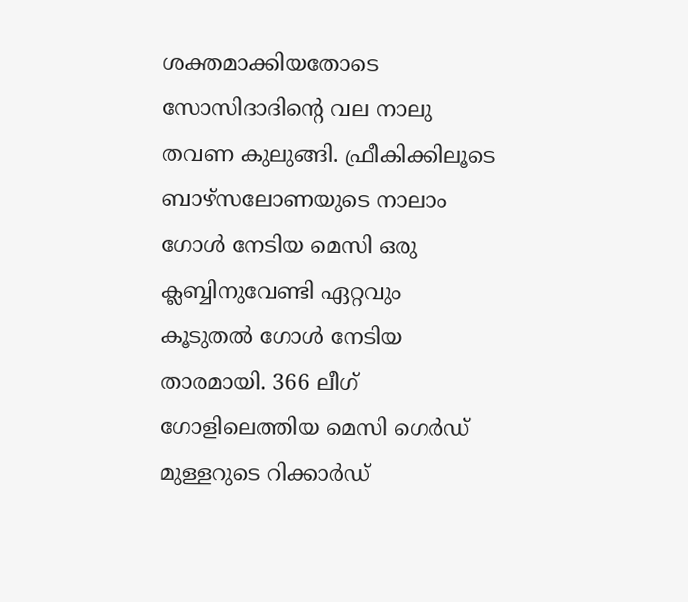ശക്തമാക്കിയതോടെ സോസിദാദിന്‍റെ വല നാലു തവണ കുലുങ്ങി. ഫ്രീകിക്കിലൂടെ ബാഴ്സലോണയുടെ നാലാം ഗോൾ നേടിയ മെസി ഒരു ക്ലബ്ബിനുവേണ്ടി ഏറ്റവും കൂടുതൽ ഗോൾ നേടിയ താരമായി. 366 ലീഗ് ഗോളിലെത്തിയ മെസി ഗെർഡ് മുള്ളറുടെ റിക്കാർഡ്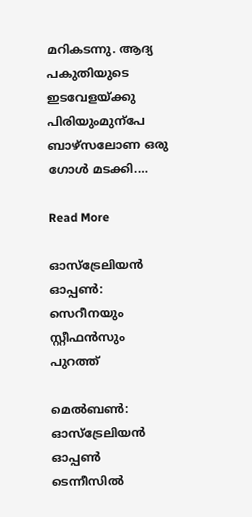മറികടന്നു. ആദ്യ പകുതിയുടെ ഇടവേളയ്ക്കു പിരിയുംമുന്പേ ബാഴ്സലോണ ഒരു ഗോൾ മടക്കി.…

Read More

ഓസ്‌ട്രേലിയന്‍ ഓപ്പണ്‍: സെറീനയും സ്റ്റീഫന്‍സും പുറത്ത്

മെല്‍ബണ്‍: ഓസ്‌ട്രേലിയന്‍ ഓപ്പണ്‍ ടെന്നീസില്‍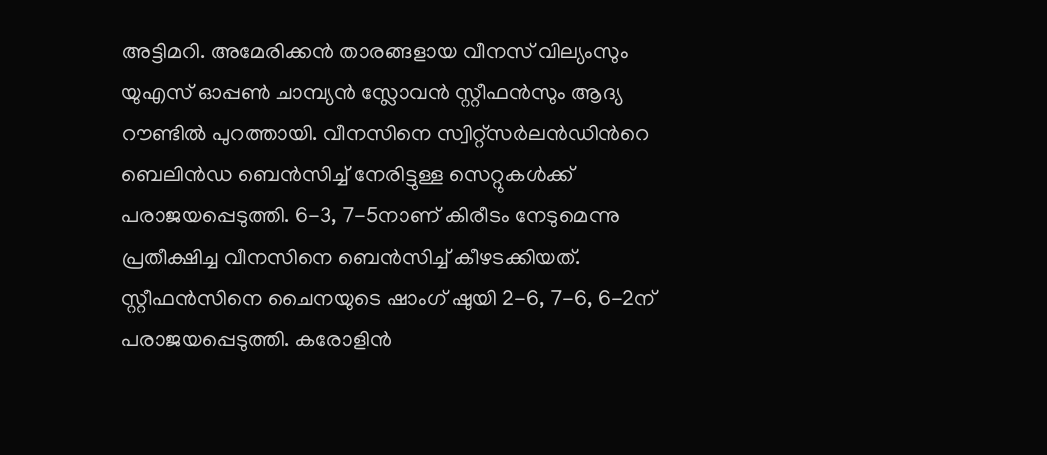അട്ടിമറി. അമേരിക്കന്‍ താരങ്ങളായ വീനസ് വില്യംസും യുഎസ് ഓപ്പണ്‍ ചാമ്പ്യന്‍ സ്ലോവന്‍ സ്റ്റീഫന്‍സും ആദ്യ റൗണ്ടില്‍ പുറത്തായി. വീനസിനെ സ്വിറ്റ്‌സര്‍ലന്‍ഡിന്‍റെ ബെലിന്‍ഡ ബെന്‍സിച്ച് നേരിട്ടുള്ള സെറ്റുകള്‍ക്ക് പരാജയപ്പെടുത്തി. 6-3, 7-5നാണ് കിരീടം നേടുമെന്നു പ്രതീക്ഷിച്ച വീനസിനെ ബെന്‍സിച്ച് കീഴടക്കിയത്. സ്റ്റീഫന്‍സിനെ ചൈനയുടെ ഷാംഗ് ഷുയി 2-6, 7-6, 6-2ന് പരാജയപ്പെടുത്തി. കരോളിന്‍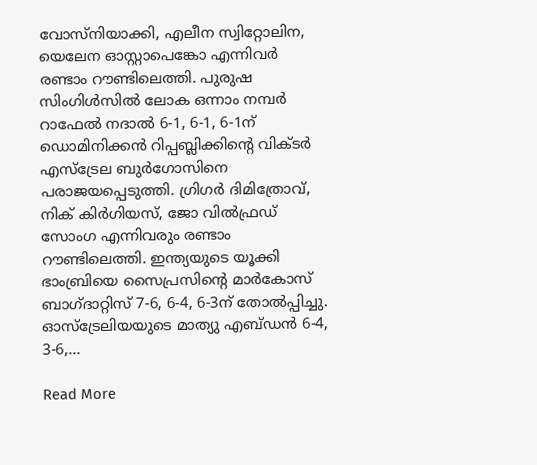വോസ്‌നിയാക്കി, എലീന സ്വിറ്റോലിന, യെലേന ഓസ്റ്റാപെങ്കോ എന്നിവര്‍ രണ്ടാം റൗണ്ടിലെത്തി. പുരുഷ സിംഗിള്‍സില്‍ ലോക ഒന്നാം നമ്പര്‍ റാഫേല്‍ നദാല്‍ 6-1, 6-1, 6-1ന് ഡൊമിനിക്കന്‍ റിപ്പബ്ലിക്കിന്‍റെ വിക്ടര്‍ എസ്‌ട്രേല ബുര്‍ഗോസിനെ പരാജയപ്പെടുത്തി. ഗ്രിഗര്‍ ദിമിത്രോവ്, നിക് കിര്‍ഗിയസ്, ജോ വില്‍ഫ്രഡ് സോംഗ എന്നിവരും രണ്ടാം റൗണ്ടിലെത്തി. ഇന്ത്യയുടെ യൂക്കി ഭാംബ്രിയെ സൈപ്രസിന്‍റെ മാര്‍കോസ് ബാഗ്ദാറ്റിസ് 7-6, 6-4, 6-3ന് തോല്‍പ്പിച്ചു. ഓസ്‌ട്രേലിയയുടെ മാത്യു എബ്ഡന്‍ 6-4, 3-6,…

Read More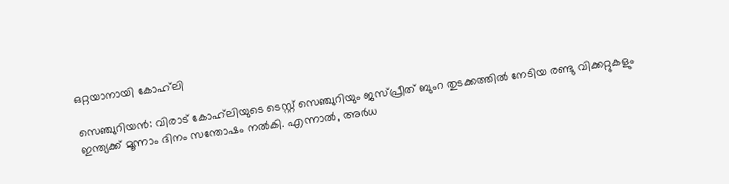ഒറ്റയാനായി കോഹ്‌ലി

സെഞ്ചുറിയന്‍: വിരാട് കോഹ്‌ലിയുടെ ടെസ്റ്റ് സെഞ്ചുറിയും ജസ്പ്രീത് ബുംറ തുടക്കത്തില്‍ നേടിയ രണ്ടു വിക്കറ്റുകളും ഇന്ത്യക്ക് മൂന്നാം ദിനം സന്തോഷം നല്‍കി. എന്നാല്‍, അര്‍ധ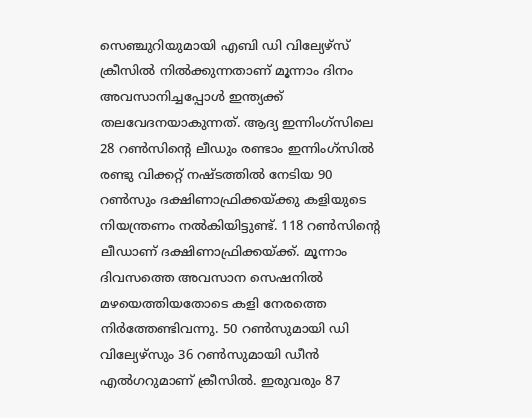സെഞ്ചുറിയുമായി എബി ഡി വില്യേഴ്‌സ് ക്രീസില്‍ നില്‍ക്കുന്നതാണ് മൂന്നാം ദിനം അവസാനിച്ചപ്പോള്‍ ഇന്ത്യക്ക് തലവേദനയാകുന്നത്. ആദ്യ ഇന്നിംഗ്‌സിലെ 28 റണ്‍സിന്‍റെ ലീഡും രണ്ടാം ഇന്നിംഗ്‌സില്‍ രണ്ടു വിക്കറ്റ് നഷ്ടത്തില്‍ നേടിയ 90 റണ്‍സും ദക്ഷിണാഫ്രിക്കയ്ക്കു കളിയുടെ നിയന്ത്രണം നല്‍കിയിട്ടുണ്ട്. 118 റൺ‌സിന്‍റെ ലീഡാണ് ദക്ഷിണാഫ്രിക്കയ്ക്ക്. മൂന്നാം ദിവസത്തെ അവസാന സെഷനില്‍ മഴയെത്തിയതോടെ കളി നേരത്തെ നിര്‍ത്തേണ്ടിവന്നു. 50 റണ്‍സുമായി ഡി വില്യേഴ്‌സും 36 റണ്‍സുമായി ഡീന്‍ എല്‍ഗറുമാണ് ക്രീസില്‍. ഇരുവരും 87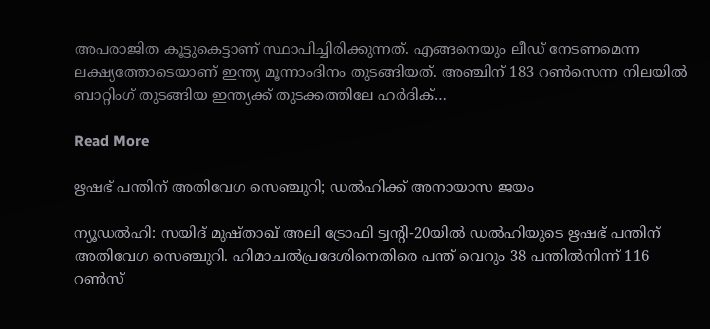അപരാജിത കൂട്ടുകെട്ടാണ് സ്ഥാപിച്ചിരിക്കുന്നത്. എങ്ങനെയും ലീഡ് നേടണമെന്ന ലക്ഷ്യത്തോടെയാണ് ഇന്ത്യ മൂന്നാംദിനം തുടങ്ങിയത്. അഞ്ചിന് 183 റണ്‍സെന്ന നിലയില്‍ ബാറ്റിംഗ് തുടങ്ങിയ ഇന്ത്യക്ക് തുടക്കത്തിലേ ഹര്‍ദിക്…

Read More

ഋഷഭ് പന്തിന് അതിവേഗ സെഞ്ചുറി; ഡൽഹിക്ക് അനായാസ ജയം

ന്യൂഡൽഹി: സയിദ് മുഷ്താഖ് അലി ട്രോഫി ട്വന്‍റി-20യിൽ ഡൽഹിയുടെ ഋഷഭ് പന്തിന് അതിവേഗ സെഞ്ചുറി. ഹിമാചൽ‌പ്രദേശിനെതിരെ പന്ത് വെറും 38 പന്തിൽ‌നിന്ന് 116 റൺസ്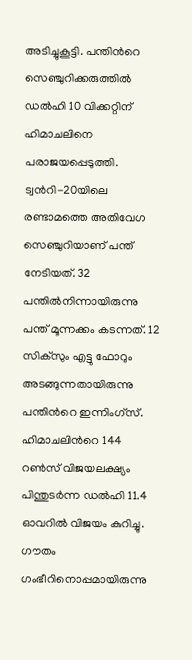അടിച്ചുകൂട്ടി. പന്തിന്‍റെ സെഞ്ചുറിക്കരുത്തിൽ ഡൽഹി 10 വിക്കറ്റിന് ഹിമാചലിനെ പരാജയപ്പെടുത്തി. ട്വന്‍റി-20യിലെ രണ്ടാമത്തെ അതിവേഗ സെഞ്ചുറിയാണ് പന്ത് നേടിയത്. 32 പന്തിൽനിന്നായിരുന്നു പന്ത് മൂന്നക്കം കടന്നത്. 12 സിക്സും എട്ടു ഫോറും അടങ്ങുന്നതായിരുന്നു പന്തിന്‍റെ ഇന്നിംഗ്സ്. ഹിമാചലിന്‍റെ 144 റൺ‌സ് വിജ‍യലക്ഷ്യം പിന്തുടർന്ന ഡൽഹി 11.4 ഓവറിൽ വിജയം കുറിച്ചു. ഗൗതം ഗംഭീറിനൊപ്പമായിരുന്നു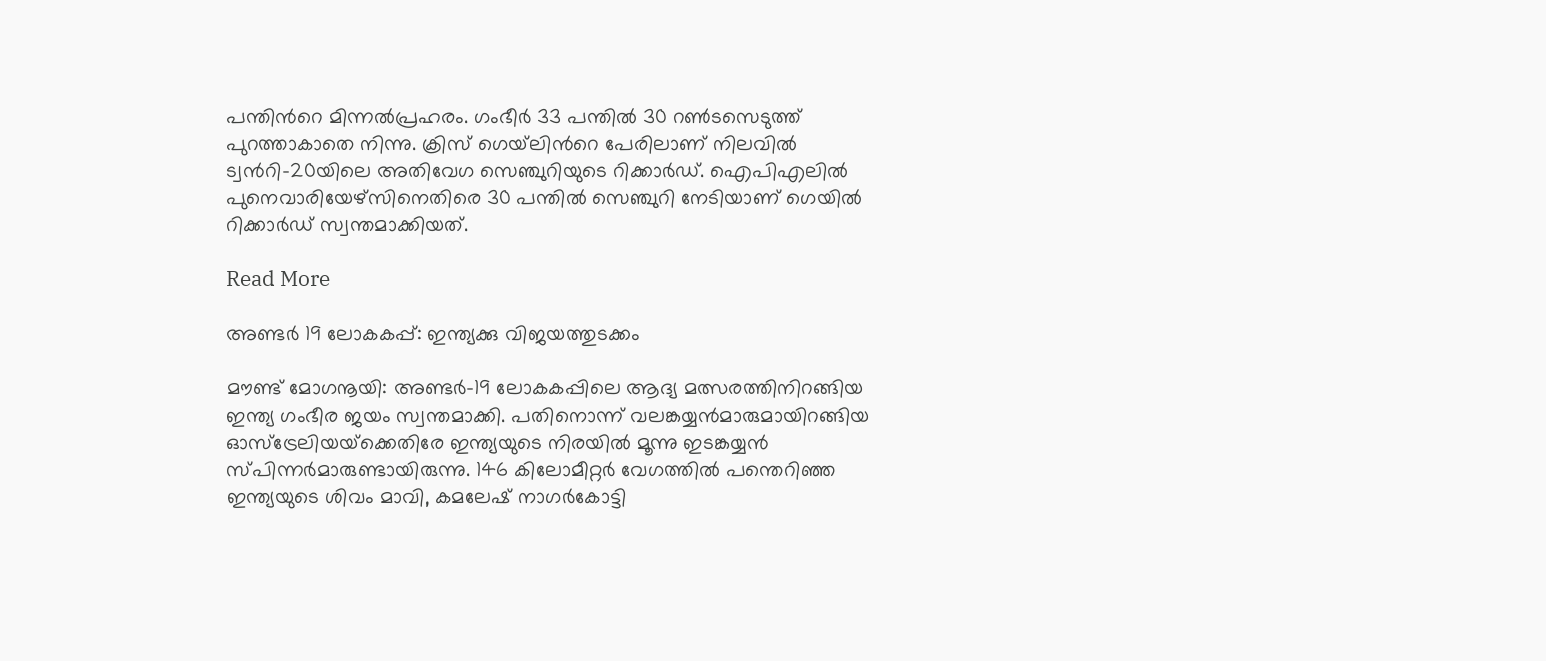പന്തിന്‍റെ മിന്നൽപ്രഹരം. ഗംഭീർ 33 പന്തിൽ 30 റൺടസെടുത്ത് പുറത്താകാതെ നിന്നു. ക്രിസ് ഗെയ്‌ലിന്‍റെ പേരിലാണ് നിലവിൽ ട്വന്‍റി-20യിലെ അതിവേഗ സെഞ്ചുറിയുടെ റിക്കാർഡ്. ഐപിഎലിൽ പുനെവാരിയേഴ്സിനെതിരെ 30 പന്തിൽ സെഞ്ചുറി നേടിയാണ് ഗെയിൽ റിക്കാർഡ് സ്വന്തമാക്കിയത്.

Read More

അണ്ടര്‍ 19 ലോകകപ്പ്: ഇന്ത്യക്കു വിജയത്തുടക്കം

മൗണ്ട് മോഗനൂയി: അണ്ടര്‍-19 ലോകകപ്പിലെ ആദ്യ മത്സരത്തിനിറങ്ങിയ ഇന്ത്യ ഗംഭീര ജയം സ്വന്തമാക്കി. പതിനൊന്ന് വലങ്കയ്യന്‍മാരുമായിറങ്ങിയ ഓസ്‌ട്രേലിയയ്‌ക്കെതിരേ ഇന്ത്യയുടെ നിരയില്‍ മൂന്നു ഇടങ്കയ്യന്‍ സ്പിന്നര്‍മാരുണ്ടായിരുന്നു. 146 കിലോമീറ്റര്‍ വേഗത്തില്‍ പന്തെറിഞ്ഞ ഇന്ത്യയുടെ ശിവം മാവി, കമലേഷ് നാഗര്‍കോട്ടി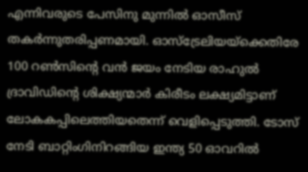എന്നിവരുടെ പേസിനു മുന്നില്‍ ഓസീസ് തകര്‍ന്നുതരിപ്പണമായി. ഓസ്‌ട്രേലിയയ്ക്കെതിരേ 100 റണ്‍സിന്‍റെ വന്‍ ജയം നേടിയ രാഹുല്‍ ദ്രാവിഡിന്‍റെ ശിക്ഷ്യന്മാര്‍ കിരീടം ലക്ഷ്യമിട്ടാണ് ലോകകപ്പിലെത്തിയതെന്ന് വെളിപ്പെടുത്തി. ടോസ് നേടി ബാറ്റിംഗിനിറങ്ങിയ ഇന്ത്യ 50 ഓവറില്‍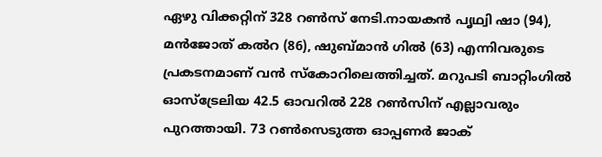ഏഴു വിക്കറ്റിന് 328 റണ്‍സ് നേടി.നായകന്‍ പൃഥ്വി ഷാ (94), മന്‍ജോത് കല്‍റ (86), ഷുബ്മാന്‍ ഗില്‍ (63) എന്നിവരുടെ പ്രകടനമാണ് വന്‍ സ്‌കോറിലെത്തിച്ചത്. മറുപടി ബാറ്റിംഗില്‍ ഓസ്‌ട്രേലിയ 42.5 ഓവറില്‍ 228 റണ്‍സിന് എല്ലാവരും പുറത്തായി. 73 റണ്‍സെടുത്ത ഓപ്പണര്‍ ജാക്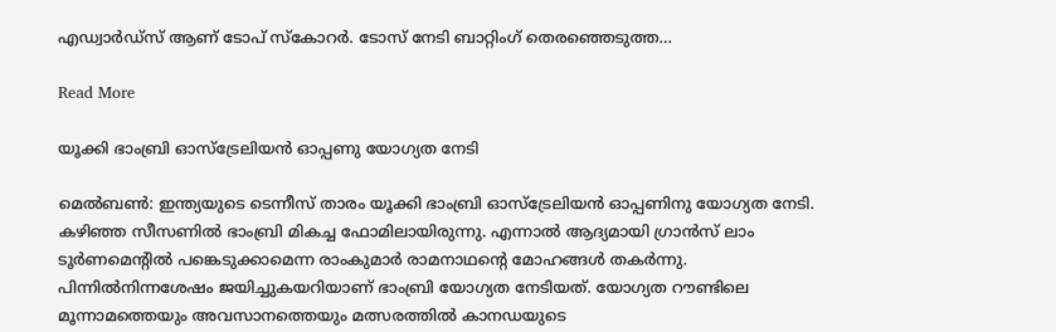എഡ്വാര്‍ഡ്സ് ആണ് ടോപ് സ്‌കോറര്‍. ടോസ് നേടി ബാറ്റിംഗ് തെരഞ്ഞെടുത്ത…

Read More

യൂക്കി ഭാംബ്രി ഓസ്‌ട്രേലിയന്‍ ഓപ്പണു യോഗ്യത നേടി

മെല്‍ബണ്‍: ഇന്ത്യയുടെ ടെന്നീസ് താരം യൂക്കി ഭാംബ്രി ഓസ്‌ട്രേലിയന്‍ ഓപ്പണിനു യോഗ്യത നേടി. കഴിഞ്ഞ സീസണില്‍ ഭാംബ്രി മികച്ച ഫോമിലായിരുന്നു. എന്നാല്‍ ആദ്യമായി ഗ്രാന്‍സ് ലാം ടൂര്‍ണമെന്‍റില്‍ പങ്കെടുക്കാമെന്ന രാംകുമാര്‍ രാമനാഥന്‍റെ മോഹങ്ങള്‍ തകര്‍ന്നു. പിന്നില്‍നിന്നശേഷം ജയിച്ചുകയറിയാണ് ഭാംബ്രി യോഗ്യത നേടിയത്. യോഗ്യത റൗണ്ടിലെ മൂന്നാമത്തെയും അവസാനത്തെയും മത്സരത്തില്‍ കാനഡയുടെ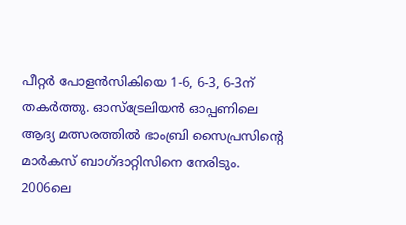പീറ്റര്‍ പോളന്‍സികിയെ 1-6, 6-3, 6-3ന് തകര്‍ത്തു. ഓസ്‌ട്രേലിയന്‍ ഓപ്പണിലെ ആദ്യ മത്സരത്തില്‍ ഭാംബ്രി സൈപ്രസിന്‍റെ മാര്‍കസ് ബാഗ്ദാറ്റിസിനെ നേരിടും. 2006ലെ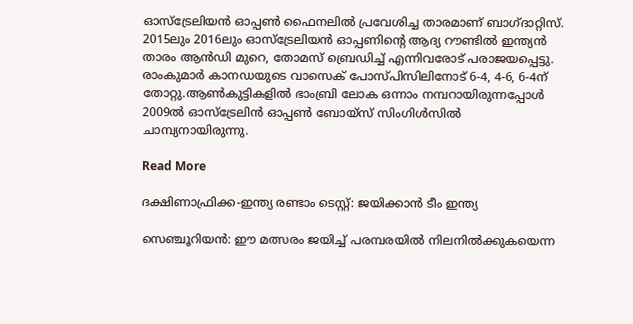ഓസ്‌ട്രേലിയന്‍ ഓപ്പണ്‍ ഫൈനലില്‍ പ്രവേശിച്ച താരമാണ് ബാഗ്ദാറ്റിസ്. 2015ലും 2016ലും ഓസ്‌ട്രേലിയന്‍ ഓപ്പണിന്‍റെ ആദ്യ റൗണ്ടില്‍ ഇന്ത്യന്‍ താരം ആന്‍ഡി മുറെ, തോമസ് ബ്രെഡിച്ച് എന്നിവരോട് പരാജയപ്പെട്ടു. രാംകുമാര്‍ കാനഡയുടെ വാസെക് പോസ്പിസിലിനോട് 6-4, 4-6, 6-4ന് തോറ്റു.ആണ്‍കുട്ടികളില്‍ ഭാംബ്രി ലോക ഒന്നാം നമ്പറായിരുന്നപ്പോള്‍ 2009ല്‍ ഓസ്‌ട്രേലിന്‍ ഓപ്പണ്‍ ബോയ്‌സ് സിംഗിള്‍സില്‍ ചാമ്പ്യനായിരുന്നു.

Read More

ദക്ഷിണാഫ്രിക്ക-ഇന്ത്യ രണ്ടാം ടെസ്റ്റ്: ജയിക്കാൻ ടീം ഇന്ത്യ

സെഞ്ചൂറിയന്‍: ഈ മത്സരം ജയിച്ച് പരമ്പരയില്‍ നിലനില്‍ക്കുകയെന്ന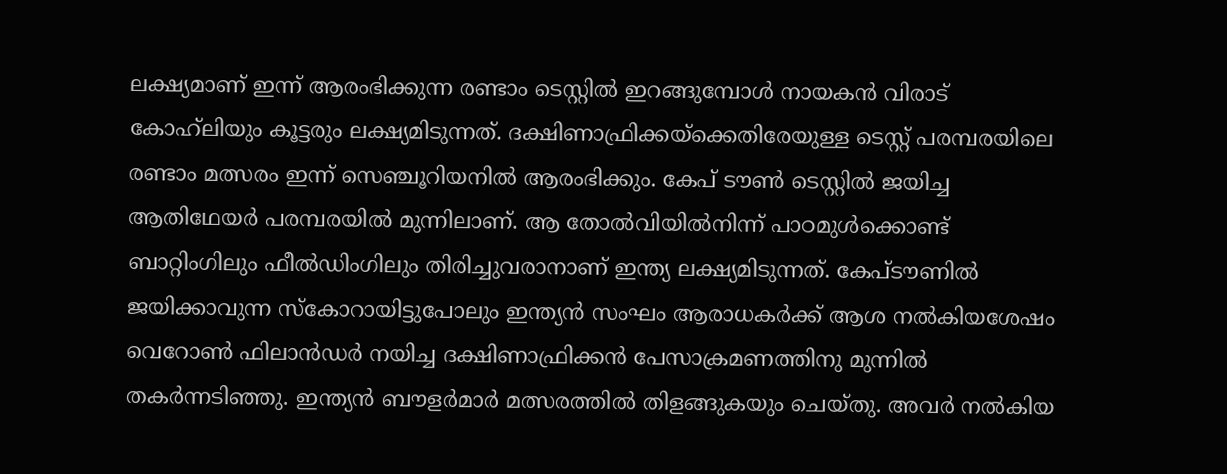ലക്ഷ്യമാണ് ഇന്ന് ആരംഭിക്കുന്ന രണ്ടാം ടെസ്റ്റില്‍ ഇറങ്ങുമ്പോള്‍ നായകന്‍ വിരാട് കോഹ്‌ലിയും കൂട്ടരും ലക്ഷ്യമിടുന്നത്. ദക്ഷിണാഫ്രിക്കയ്‌ക്കെതിരേയുള്ള ടെസ്റ്റ് പരമ്പരയിലെ രണ്ടാം മത്സരം ഇന്ന് സെഞ്ചൂറിയനില്‍ ആരംഭിക്കും. കേപ് ടൗണ്‍ ടെസ്റ്റില്‍ ജയിച്ച ആതിഥേയര്‍ പരമ്പരയില്‍ മുന്നിലാണ്. ആ തോല്‍വിയില്‍നിന്ന് പാഠമുള്‍ക്കൊണ്ട് ബാറ്റിംഗിലും ഫീല്‍ഡിംഗിലും തിരിച്ചുവരാനാണ് ഇന്ത്യ ലക്ഷ്യമിടുന്നത്. കേപ്ടൗണില്‍ ജയിക്കാവുന്ന സ്‌കോറായിട്ടുപോലും ഇന്ത്യന്‍ സംഘം ആരാധകര്‍ക്ക് ആശ നല്‍കിയശേഷം വെറോണ്‍ ഫിലാന്‍ഡര്‍ നയിച്ച ദക്ഷിണാഫ്രിക്കന്‍ പേസാക്രമണത്തിനു മുന്നില്‍ തകര്‍ന്നടിഞ്ഞു. ഇന്ത്യന്‍ ബൗളര്‍മാര്‍ മത്സരത്തില്‍ തിളങ്ങുകയും ചെയ്തു. അവര്‍ നല്‍കിയ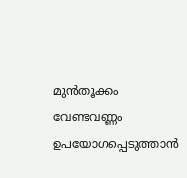മുന്‍തൂക്കം വേണ്ടവണ്ണം ഉപയോഗപ്പെടുത്താന്‍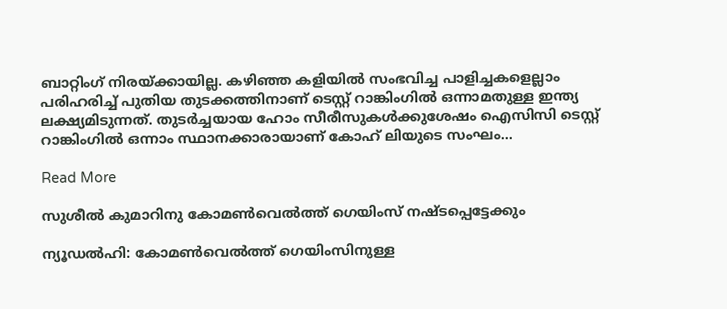ബാറ്റിംഗ് നിരയ്ക്കായില്ല. കഴിഞ്ഞ കളിയില്‍ സംഭവിച്ച പാളിച്ചകളെല്ലാം പരിഹരിച്ച് പുതിയ തുടക്കത്തിനാണ് ടെസ്റ്റ് റാങ്കിംഗില്‍ ഒന്നാമതുള്ള ഇന്ത്യ ലക്ഷ്യമിടുന്നത്. തുടര്‍ച്ചയായ ഹോം സീരീസുകള്‍ക്കുശേഷം ഐസിസി ടെസ്റ്റ് റാങ്കിംഗില്‍ ഒന്നാം സ്ഥാനക്കാരായാണ് കോഹ് ലിയുടെ സംഘം…

Read More

സുശീൽ കുമാറിനു കോമൺവെൽത്ത് ഗെയിംസ് നഷ്ടപ്പെട്ടേക്കും

ന്യൂഡൽഹി: കോമൺവെൽത്ത് ഗെയിംസിനുള്ള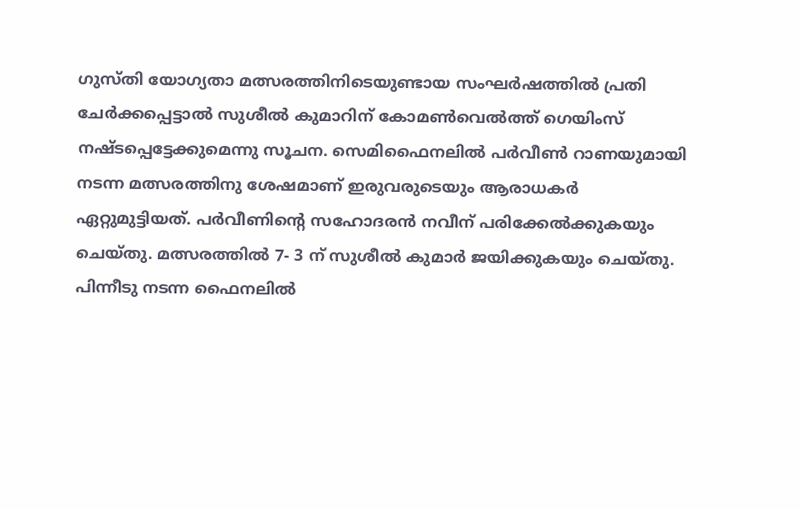ഗുസ്തി യോഗ്യതാ മത്സരത്തിനിടെയുണ്ടായ സംഘർഷത്തിൽ പ്രതി ചേർക്കപ്പെട്ടാൽ സുശീൽ കുമാറിന് കോമൺവെൽത്ത് ഗെയിംസ് നഷ്ടപ്പെട്ടേക്കുമെന്നു സൂചന. സെമിഫൈനലിൽ പർവീൺ റാണയുമായി നടന്ന മത്സരത്തിനു ശേഷമാണ് ഇരുവരുടെയും ആരാധകർ ഏറ്റുമുട്ടിയത്. പർവീണിന്‍റെ സഹോദരൻ നവീന് പരിക്കേൽക്കുകയും ചെയ്തു. മത്സരത്തിൽ 7- 3 ന് സുശീൽ കുമാർ ജയിക്കുകയും ചെയ്തു. പിന്നീടു നടന്ന ഫൈനലിൽ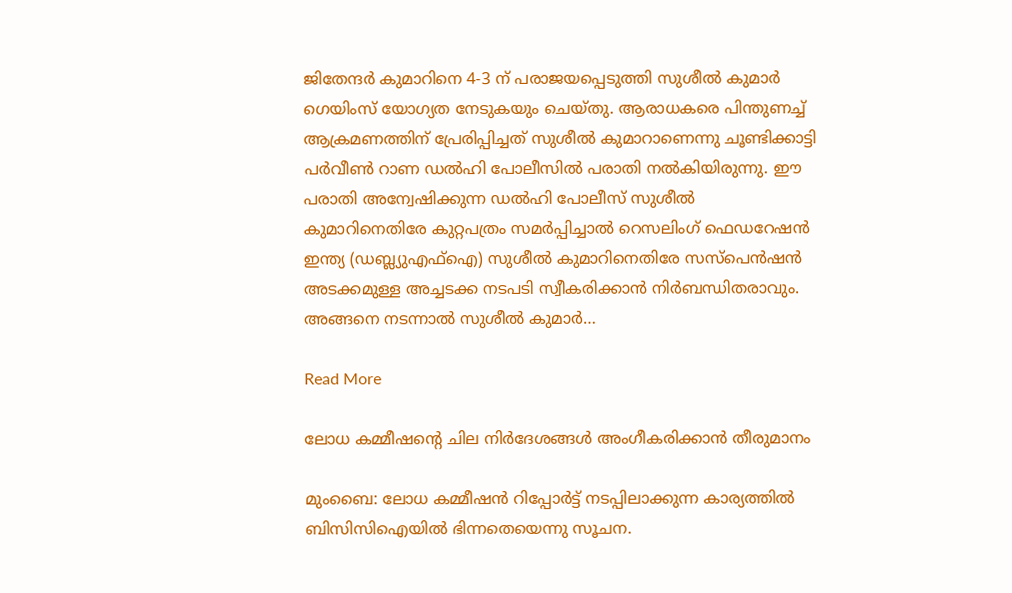ജിതേന്ദർ കുമാറിനെ 4-3 ന് പരാജയപ്പെടുത്തി സുശീൽ കുമാർ ഗെയിംസ് യോഗ്യത നേടുകയും ചെയ്തു. ആരാധകരെ പിന്തുണച്ച് ആക്രമണത്തിന് പ്രേരിപ്പിച്ചത് സുശീൽ കുമാറാണെന്നു ചൂണ്ടിക്കാട്ടി പർവീൺ റാണ ഡൽഹി പോലീസിൽ പരാതി നൽകിയിരുന്നു. ഈ പരാതി അന്വേഷിക്കുന്ന ഡൽഹി പോലീസ് സുശീൽ കുമാറിനെതിരേ കുറ്റപത്രം സമർപ്പിച്ചാൽ റെസലിംഗ് ഫെഡറേഷൻ ഇന്ത്യ (ഡബ്ല്യുഎഫ്ഐ) സുശീൽ കുമാറിനെതിരേ സസ്പെൻഷൻ അടക്കമുള്ള അച്ചടക്ക നടപടി സ്വീകരിക്കാൻ നിർബന്ധിതരാവും. അങ്ങനെ നടന്നാൽ സുശീൽ കുമാർ…

Read More

ലോധ കമ്മീഷന്‍റെ ചില നിർദേശങ്ങൾ അംഗീകരിക്കാൻ തീരുമാനം

മുംബൈ: ലോധ കമ്മീഷൻ റിപ്പോർട്ട് നടപ്പിലാക്കുന്ന കാര്യത്തിൽ ബിസിസിഐയിൽ ഭിന്നതെയെന്നു സൂചന.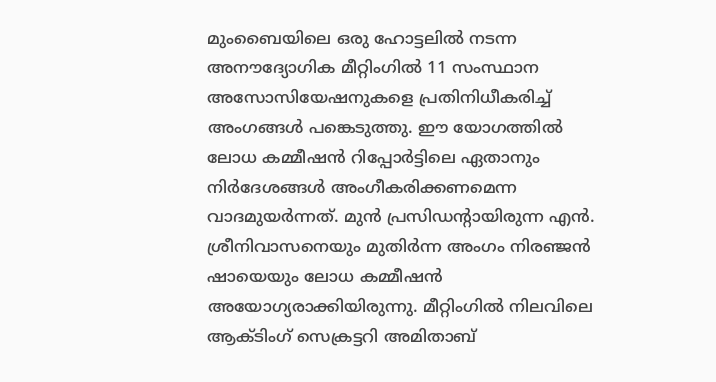മുംബൈയിലെ ഒരു ഹോട്ടലിൽ നടന്ന അനൗദ്യോഗിക മീറ്റിംഗിൽ 11 സംസ്ഥാന അസോസിയേഷനുകളെ പ്രതിനിധീകരിച്ച് അംഗങ്ങൾ പങ്കെടുത്തു. ഈ യോഗത്തിൽ ലോധ കമ്മീഷന്‍ റിപ്പോർട്ടിലെ ഏതാനും നിർദേശങ്ങൾ അംഗീകരിക്കണമെന്ന വാദമുയർന്നത്. മുൻ പ്രസിഡന്‍റായിരുന്ന എൻ. ശ്രീനിവാസനെയും മുതിർന്ന അംഗം നിരഞ്ജൻ ഷായെയും ലോധ കമ്മീഷൻ അയോഗ്യരാക്കിയിരുന്നു. മീറ്റിംഗിൽ നിലവിലെ ആക്ടിംഗ് സെക്രട്ടറി അമിതാബ്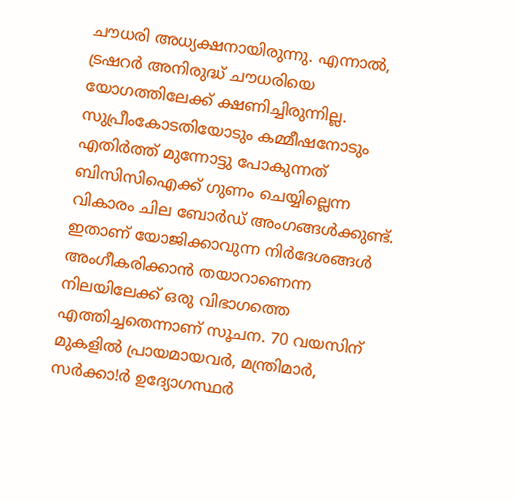ചൗധരി അധ്യക്ഷനായിരുന്നു. എന്നാൽ, ട്രഷറർ അനിരുദ്ധ് ചൗധരിയെ യോഗത്തിലേക്ക് ക്ഷണിച്ചിരുന്നില്ല. സുപ്രീംകോടതിയോടും കമ്മീഷനോടും എതിർത്ത് മുന്നോട്ടു പോകുന്നത് ബിസിസിഐക്ക് ഗുണം ചെയ്യില്ലെന്ന വികാരം ചില ബോർഡ് അംഗങ്ങൾക്കുണ്ട്. ഇതാണ് യോജിക്കാവുന്ന നിർദേശങ്ങൾ അംഗീകരിക്കാൻ തയാറാണെന്ന നിലയിലേക്ക് ഒരു വിഭാഗത്തെ എത്തിച്ചതെന്നാണ് സൂചന. 70 വയസിന് മുകളില്‍ പ്രായമായവര്‍, മന്ത്രിമാര്‍, സര്‍ക്കാ!ര്‍ ഉദ്യോഗസ്ഥര്‍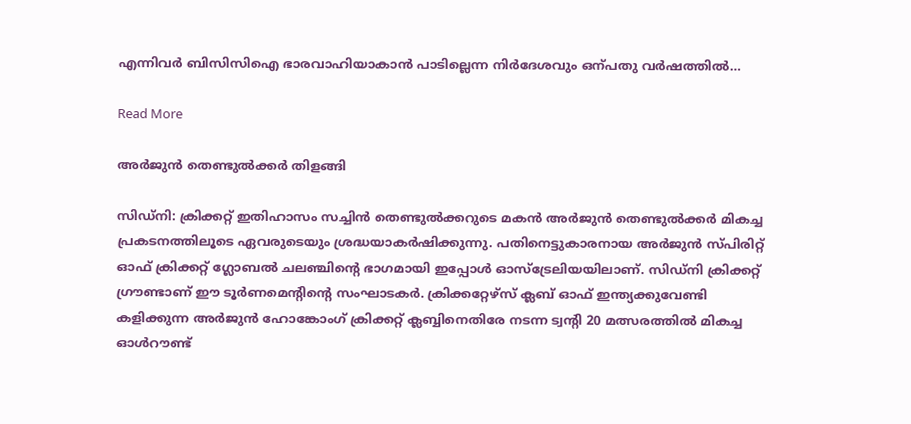എന്നിവര്‍ ബിസിസിഐ ഭാരവാഹിയാകാന്‍ പാടില്ലെന്ന നിർദേശവും ഒന്പതു വർഷത്തിൽ…

Read More

അര്‍ജുന്‍ തെണ്ടുല്‍ക്കര്‍ തിളങ്ങി

സിഡ്‌നി: ക്രിക്കറ്റ് ഇതിഹാസം സച്ചിന്‍ തെണ്ടുല്‍ക്കറുടെ മകന്‍ അര്‍ജുന്‍ തെണ്ടുല്‍ക്കര്‍ മികച്ച പ്രകടനത്തിലൂടെ ഏവരുടെയും ശ്രദ്ധയാകര്‍ഷിക്കുന്നു. പതിനെട്ടുകാരനായ അര്‍ജുന്‍ സ്പിരിറ്റ് ഓഫ് ക്രിക്കറ്റ് ഗ്ലോബല്‍ ചലഞ്ചിന്‍റെ ഭാഗമായി ഇപ്പോള്‍ ഓസ്‌ട്രേലിയയിലാണ്. സിഡ്‌നി ക്രിക്കറ്റ് ഗ്രൗണ്ടാണ് ഈ ടൂര്‍ണമെന്‍റിന്‍റെ സംഘാടകര്‍. ക്രിക്കറ്റേഴ്‌സ് ക്ലബ് ഓഫ് ഇന്ത്യക്കുവേണ്ടി കളിക്കുന്ന അര്‍ജുന്‍ ഹോങ്കോംഗ് ക്രിക്കറ്റ് ക്ലബ്ബിനെതിരേ നടന്ന ട്വന്‍റി 20 മത്സരത്തില്‍ മികച്ച ഓള്‍റൗണ്ട്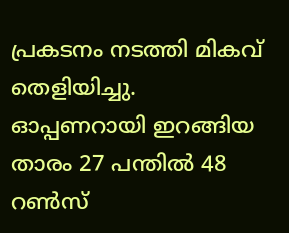പ്രകടനം നടത്തി മികവ് തെളിയിച്ചു. ഓപ്പണറായി ഇറങ്ങിയ താരം 27 പന്തില്‍ 48 റണ്‍സ്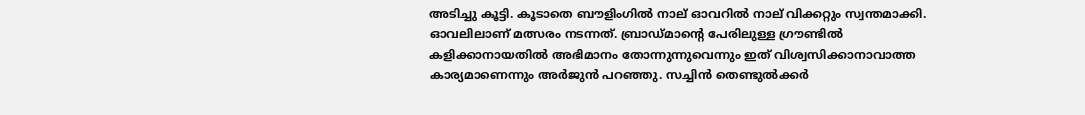അടിച്ചു കൂട്ടി. കൂടാതെ ബൗളിംഗില്‍ നാല് ഓവറില്‍ നാല് വിക്കറ്റും സ്വന്തമാക്കി. ഓവലിലാണ് മത്സരം നടന്നത്. ബ്രാഡ്മാന്‍റെ പേരിലുള്ള ഗ്രൗണ്ടില്‍ കളിക്കാനായതില്‍ അഭിമാനം തോന്നുന്നുവെന്നും ഇത് വിശ്വസിക്കാനാവാത്ത കാര്യമാണെന്നും അര്‍ജുന്‍ പറഞ്ഞു. സച്ചിന്‍ തെണ്ടുല്‍ക്കര്‍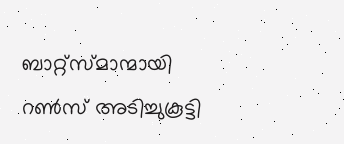ബാറ്റ്‌സ്മാന്മായി റണ്‍സ് അടിച്ചുകൂട്ടി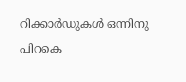റിക്കാര്‍ഡുകള്‍ ഒന്നിനു പിറകെ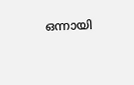ഒന്നായി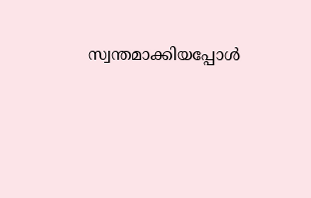സ്വന്തമാക്കിയപ്പോള്‍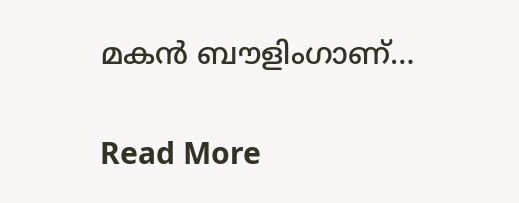മകന്‍ ബൗളിംഗാണ്…

Read More